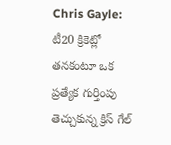Chris Gayle: టీ20 క్రికెట్లో తనకంటూ ఒక ప్రత్యేక గుర్తింపు తెచ్చుకున్న క్రిస్ గేల్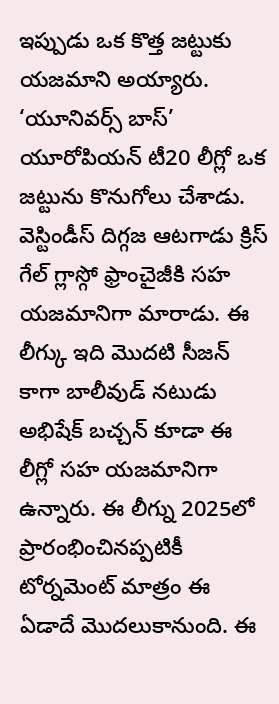ఇప్పుడు ఒక కొత్త జట్టుకు యజమాని అయ్యారు. ‘యూనివర్స్ బాస్’ యూరోపియన్ టీ20 లీగ్లో ఒక జట్టును కొనుగోలు చేశాడు. వెస్టిండీస్ దిగ్గజ ఆటగాడు క్రిస్ గేల్ గ్లాస్గో ఫ్రాంచైజీకి సహ యజమానిగా మారాడు. ఈ లీగ్కు ఇది మొదటి సీజన్ కాగా బాలీవుడ్ నటుడు అభిషేక్ బచ్చన్ కూడా ఈ లీగ్లో సహ యజమానిగా ఉన్నారు. ఈ లీగ్ను 2025లో ప్రారంభించినప్పటికీ టోర్నమెంట్ మాత్రం ఈ ఏడాదే మొదలుకానుంది. ఈ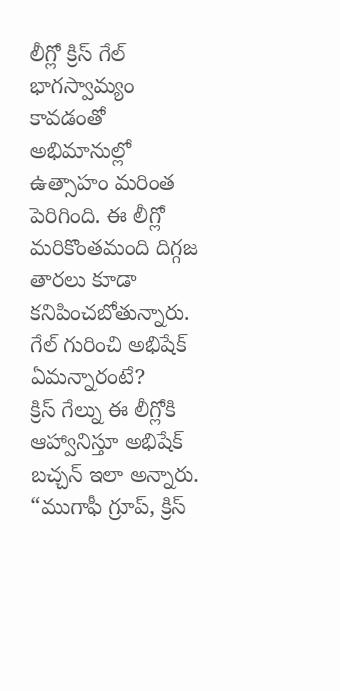లీగ్లో క్రిస్ గేల్ భాగస్వామ్యం కావడంతో అభిమానుల్లో ఉత్సాహం మరింత పెరిగింది. ఈ లీగ్లో మరికొంతమంది దిగ్గజ తారలు కూడా కనిపించబోతున్నారు.
గేల్ గురించి అభిషేక్ ఏమన్నారంటే?
క్రిస్ గేల్ను ఈ లీగ్లోకి ఆహ్వానిస్తూ అభిషేక్ బచ్చన్ ఇలా అన్నారు. “ముగాఫీ గ్రూప్, క్రిస్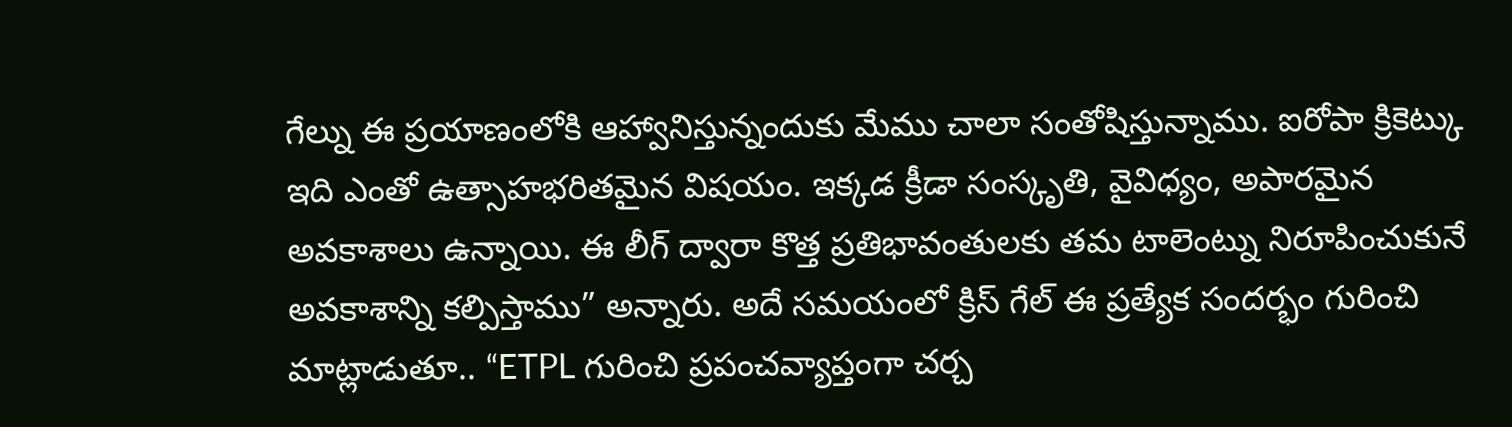గేల్ను ఈ ప్రయాణంలోకి ఆహ్వానిస్తున్నందుకు మేము చాలా సంతోషిస్తున్నాము. ఐరోపా క్రికెట్కు ఇది ఎంతో ఉత్సాహభరితమైన విషయం. ఇక్కడ క్రీడా సంస్కృతి, వైవిధ్యం, అపారమైన అవకాశాలు ఉన్నాయి. ఈ లీగ్ ద్వారా కొత్త ప్రతిభావంతులకు తమ టాలెంట్ను నిరూపించుకునే అవకాశాన్ని కల్పిస్తాము” అన్నారు. అదే సమయంలో క్రిస్ గేల్ ఈ ప్రత్యేక సందర్భం గురించి మాట్లాడుతూ.. “ETPL గురించి ప్రపంచవ్యాప్తంగా చర్చ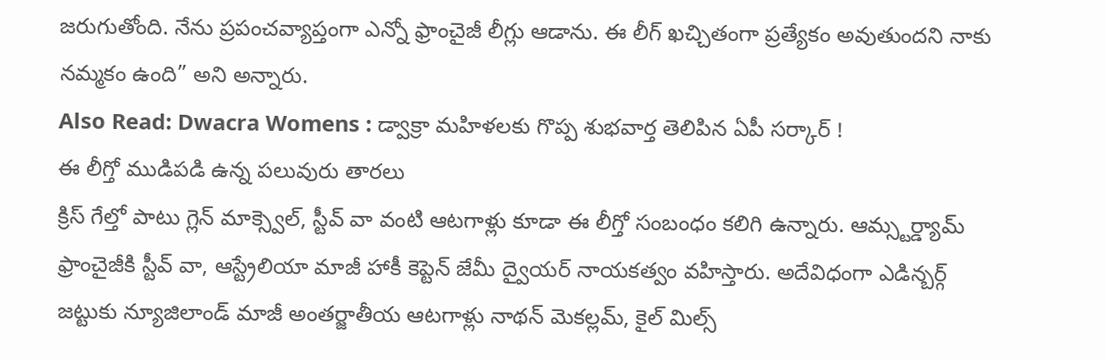జరుగుతోంది. నేను ప్రపంచవ్యాప్తంగా ఎన్నో ఫ్రాంచైజీ లీగ్లు ఆడాను. ఈ లీగ్ ఖచ్చితంగా ప్రత్యేకం అవుతుందని నాకు నమ్మకం ఉంది” అని అన్నారు.
Also Read: Dwacra Womens : డ్వాక్రా మహిళలకు గొప్ప శుభవార్త తెలిపిన ఏపీ సర్కార్ !
ఈ లీగ్తో ముడిపడి ఉన్న పలువురు తారలు
క్రిస్ గేల్తో పాటు గ్లెన్ మాక్స్వెల్, స్టీవ్ వా వంటి ఆటగాళ్లు కూడా ఈ లీగ్తో సంబంధం కలిగి ఉన్నారు. ఆమ్స్టర్డ్యామ్ ఫ్రాంచైజీకి స్టీవ్ వా, ఆస్ట్రేలియా మాజీ హాకీ కెప్టెన్ జేమీ ద్వైయర్ నాయకత్వం వహిస్తారు. అదేవిధంగా ఎడిన్బర్గ్ జట్టుకు న్యూజిలాండ్ మాజీ అంతర్జాతీయ ఆటగాళ్లు నాథన్ మెకల్లమ్, కైల్ మిల్స్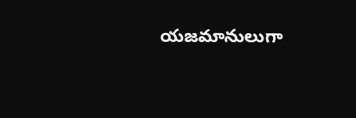యజమానులుగా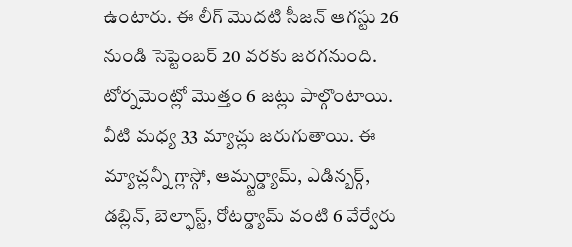ఉంటారు. ఈ లీగ్ మొదటి సీజన్ ఆగస్టు 26 నుండి సెప్టెంబర్ 20 వరకు జరగనుంది. టోర్నమెంట్లో మొత్తం 6 జట్లు పాల్గొంటాయి. వీటి మధ్య 33 మ్యాచ్లు జరుగుతాయి. ఈ మ్యాచ్లన్నీ గ్లాస్గో, ఆమ్స్టర్డ్యామ్, ఎడిన్బర్గ్, డబ్లిన్, బెల్ఫాస్ట్, రోటర్డ్యామ్ వంటి 6 వేర్వేరు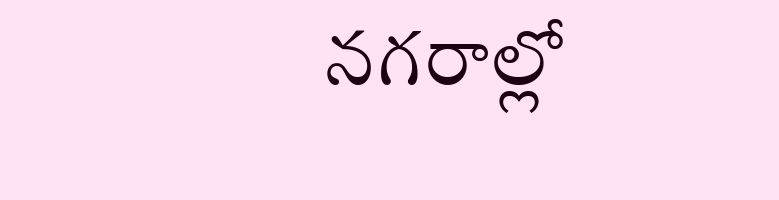నగరాల్లో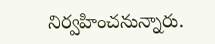నిర్వహించనున్నారు.